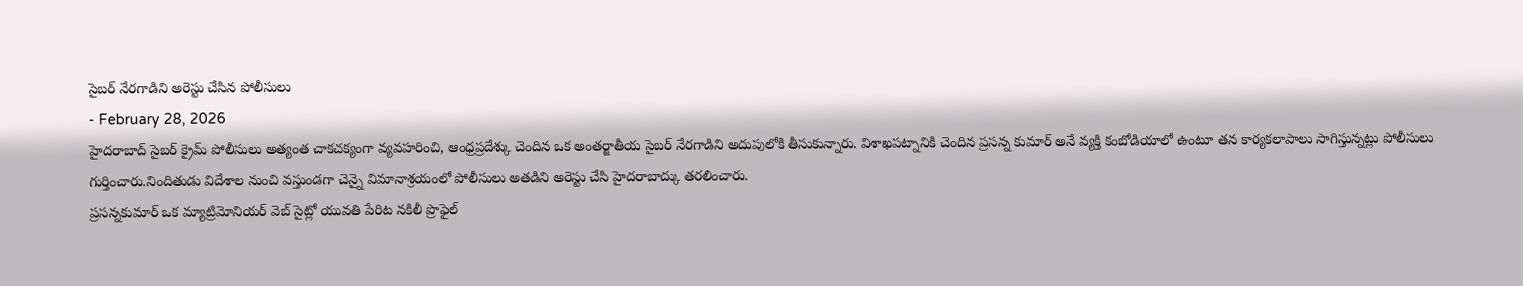సైబర్ నేరగాడిని అరెస్టు చేసిన పోలీసులు
- February 28, 2026
హైదరాబాద్ సైబర్ క్రైమ్ పోలీసులు అత్యంత చాకచక్యంగా వ్యవహరించి, ఆంధ్రప్రదేశ్కు చెందిన ఒక అంతర్జాతీయ సైబర్ నేరగాడిని అదుపులోకి తీసుకున్నారు. విశాఖపట్నానికి చెందిన ప్రసన్న కుమార్ అనే వ్యక్తి కంబోడియాలో ఉంటూ తన కార్యకలాపాలు సాగిస్తున్నట్లు పోలీసులు గుర్తించారు.నిందితుడు విదేశాల నుంచి వస్తుండగా చెన్నై విమానాశ్రయంలో పోలీసులు అతడిని అరెస్టు చేసి హైదరాబాద్కు తరలించారు.
ప్రసన్నకుమార్ ఒక మ్యాట్రిమోనియర్ వెబ్ సైట్లో యువతి పేరిట నకిలీ ప్రొఫైల్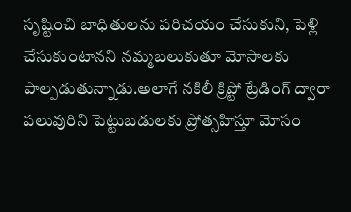సృష్టించి బాధితులను పరిచయం చేసుకుని, పెళ్లి చేసుకుంటానని నమ్మబలుకుతూ మోసాలకు పాల్పడుతున్నాడు.అలాగే నకిలీ క్రిప్టో ట్రేడింగ్ ద్వారా పలువురిని పెట్టుబడులకు ప్రోత్సహిస్తూ మోసం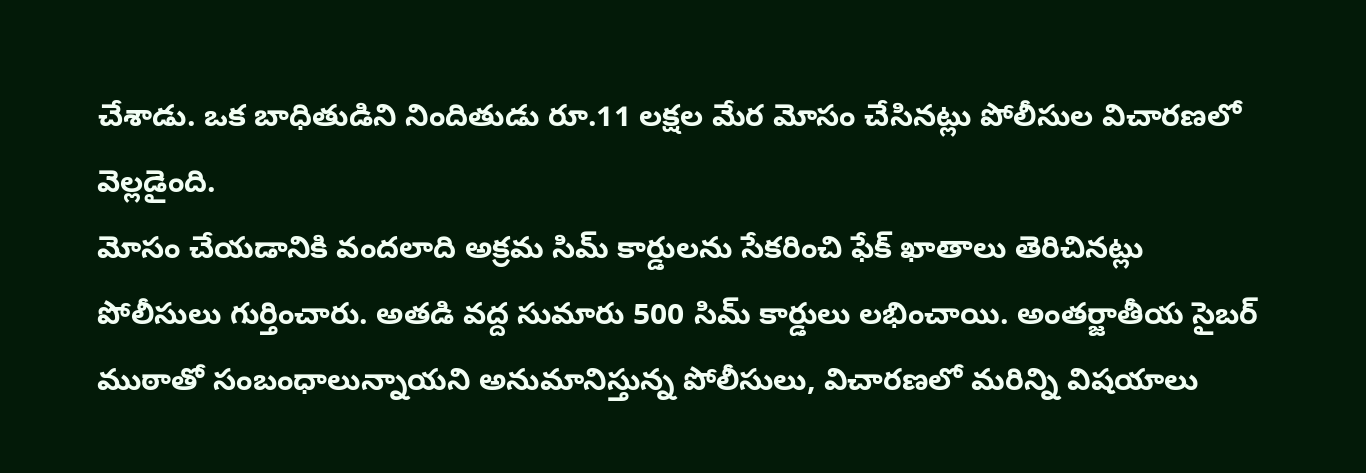చేశాడు. ఒక బాధితుడిని నిందితుడు రూ.11 లక్షల మేర మోసం చేసినట్లు పోలీసుల విచారణలో వెల్లడైంది.
మోసం చేయడానికి వందలాది అక్రమ సిమ్ కార్డులను సేకరించి ఫేక్ ఖాతాలు తెరిచినట్లు పోలీసులు గుర్తించారు. అతడి వద్ద సుమారు 500 సిమ్ కార్డులు లభించాయి. అంతర్జాతీయ సైబర్ ముఠాతో సంబంధాలున్నాయని అనుమానిస్తున్న పోలీసులు, విచారణలో మరిన్ని విషయాలు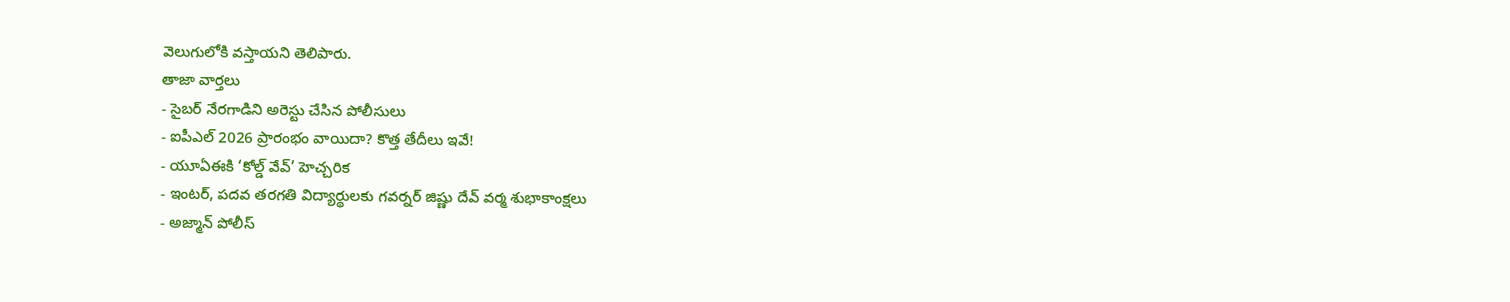వెలుగులోకి వస్తాయని తెలిపారు.
తాజా వార్తలు
- సైబర్ నేరగాడిని అరెస్టు చేసిన పోలీసులు
- ఐపీఎల్ 2026 ప్రారంభం వాయిదా? కొత్త తేదీలు ఇవే!
- యూఏఈకి ‘కోల్డ్ వేవ్’ హెచ్చరిక
- ఇంటర్, పదవ తరగతి విద్యార్థులకు గవర్నర్ జిష్ణు దేవ్ వర్మ శుభాకాంక్షలు
- అజ్మాన్ పోలీస్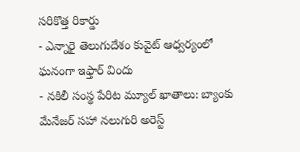సరికొత్త రికార్డు
- ఎన్నారై తెలుగుదేశం కువైట్ ఆధ్వర్యంలో ఘనంగా ఇఫ్తార్ విందు
- నకిలీ సంస్థ పేరిట మ్యూల్ ఖాతాలు: బ్యాంకు మేనేజర్ సహా నలుగురి అరెస్ట్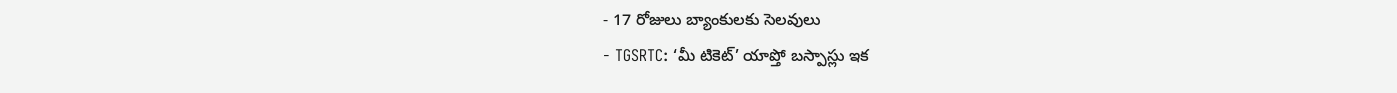- 17 రోజులు బ్యాంకులకు సెలవులు
- TGSRTC: ‘మీ టికెట్’ యాప్తో బస్పాస్లు ఇక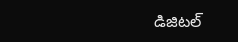డిజిటల్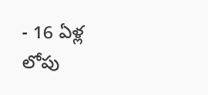- 16 ఏళ్ల లోపు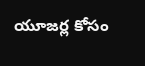యూజర్ల కోసం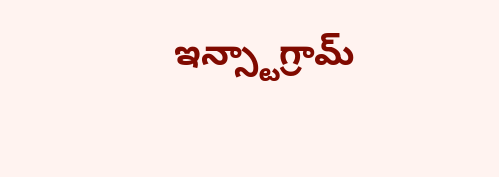ఇన్స్టాగ్రామ్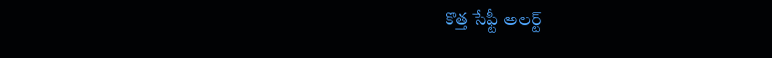కొత్త సేఫ్టీ అలర్ట్